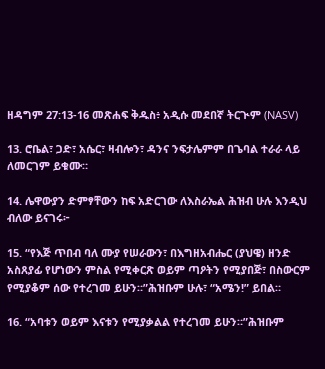ዘዳግም 27:13-16 መጽሐፍ ቅዱስ፥ አዲሱ መደበኛ ትርጒም (NASV)

13. ሮቤል፣ ጋድ፣ አሴር፣ ዛብሎን፣ ዳንና ንፍታሌምም በጌባል ተራራ ላይ ለመርገም ይቁሙ።

14. ሌዋውያን ድምፃቸውን ከፍ አድርገው ለእስራኤል ሕዝብ ሁሉ እንዲህ ብለው ይናገሩ፦

15. “የእጅ ጥበብ ባለ ሙያ የሠራውን፣ በእግዘአብሔር (ያህዌ) ዘንድ አስጸያፊ የሆነውን ምስል የሚቀርጽ ወይም ጣዖትን የሚያበጅ፣ በስውርም የሚያቆም ሰው የተረገመ ይሁን።”ሕዝቡም ሁሉ፣ “አሜን!” ይበል።

16. “አባቱን ወይም እናቱን የሚያቃልል የተረገመ ይሁን።”ሕዝቡም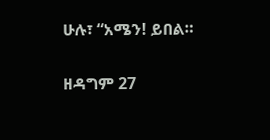ሁሉ፣ “አሜን! ይበል።

ዘዳግም 27